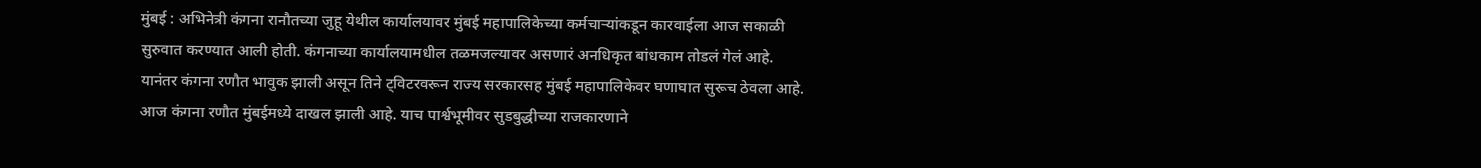मुंबई : अभिनेत्री कंगना रानौतच्या जुहू येथील कार्यालयावर मुंबई महापालिकेच्या कर्मचाऱ्यांकडून कारवाईला आज सकाळी सुरुवात करण्यात आली होती. कंगनाच्या कार्यालयामधील तळमजल्यावर असणारं अनधिकृत बांधकाम तोडलं गेलं आहे. यानंतर कंगना रणौत भावुक झाली असून तिने ट्विटरवरून राज्य सरकारसह मुंबई महापालिकेवर घणाघात सुरूच ठेवला आहे.
आज कंगना रणौत मुंबईमध्ये दाखल झाली आहे. याच पार्श्वभूमीवर सुडबुद्धीच्या राजकारणाने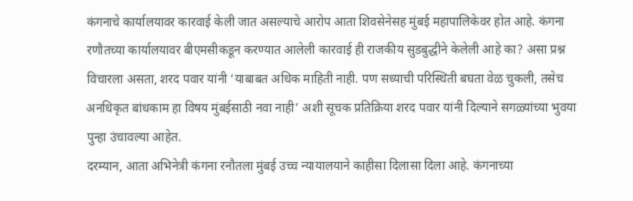कंगनाचे कार्यालयावर कारवाई केली जात असल्याचे आरोप आता शिवसेनेसह मुंबई महापालिकेवर होत आहे. कंगना रणौतच्या कार्यालयावर बीएमसीकडून करण्यात आलेली कारवाई ही राजकीय सुडबुद्धीने केलेली आहे का? असा प्रश्न विचारला असता, शरद पवार यांनी ‘याबाबत अधिक माहिती नाही. पण सध्याची परिस्थिती बघता वेळ चुकली, तसेच अनधिकृत बांधकाम हा विषय मुंबईसाठी नवा नाही’ अशी सूचक प्रतिक्रिया शरद पवार यांनी दिल्याने सगळ्यांच्या भुवया पुन्हा उंचावल्या आहेत.
दरम्यान, आता अभिनेत्री कंगना रनौतला मुंबई उच्च न्यायालयाने काहीसा दिलासा दिला आहे. कंगनाच्या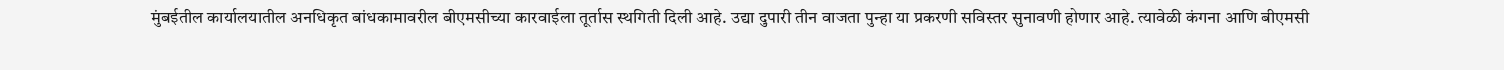मुंबईतील कार्यालयातील अनधिकृत बांधकामावरील बीएमसीच्या कारवाईला तूर्तास स्थगिती दिली आहे. उद्या दुपारी तीन वाजता पुन्हा या प्रकरणी सविस्तर सुनावणी होणार आहे. त्यावेळी कंगना आणि बीएमसी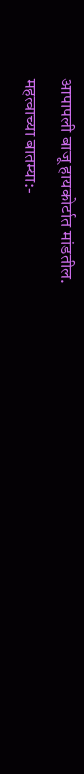आपापली बाजू हायकोर्टात मांडतील.
महत्वाच्या बातम्या:-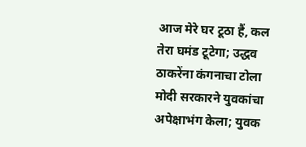आज मेरे घर टूठा हैं, कल तेरा घमंड टूटेगा; उद्धव ठाकरेंना कंगनाचा टोला
मोदी सरकारने युवकांचा अपेक्षाभंग केला; युवक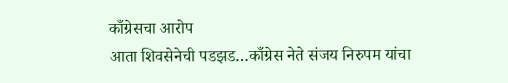काँग्रेसचा आरोप
आता शिवसेनेची पडझड…काँग्रेस नेते संजय निरुपम यांचा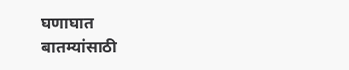घणाघात
बातम्यांसाठी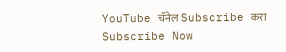YouTube चॅनेल Subscribe करा
Subscribe Now